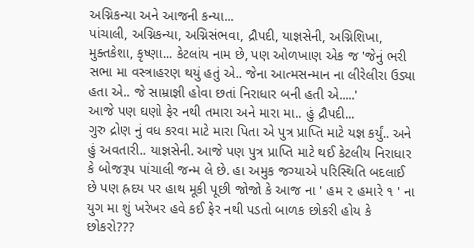અગ્નિકન્યા અને આજની કન્યા...
પાંચાલી, અગ્નિકન્યા, અગ્નિસંભવા, દ્રૌપદી, યાજ્ઞસેની, અગ્નિશિખા, મુક્તકેશા, કૃષ્ણા... કેટલાંય નામ છે, પણ ઓળખાણ એક જ 'જેનું ભરી સભા મા વસ્ત્રાહરણ થયું હતું એ.. જેના આત્મસન્માન ના લીરેલીરા ઉડ્યા હતા એ.. જે સામ્રાજ્ઞી હોવા છતાં નિરાધાર બની હતી એ.....'
આજે પણ ઘણો ફેર નથી તમારા અને મારા મા.. હું દ્રૌપદી...
ગુરુ દ્રોણ નું વધ કરવા માટે મારા પિતા એ પુત્ર પ્રાપ્તિ માટે યજ્ઞ કર્યું.. અને હું અવતારી.. યાજ્ઞસેની. આજે પણ પુત્ર પ્રાપ્તિ માટે થઈ કેટલીય નિરાધાર કે બોજરૂપ પાંચાલી જન્મ લે છે. હા અમુક જગ્યાએ પરિસ્થિતિ બદલાઈ છે પણ હ્રદય પર હાથ મૂકી પૂછી જોજો કે આજ ના ' હમ ૨ હમારે ૧ ' ના યુગ મા શું ખરેખર હવે કઈ ફેર નથી પડતો બાળક છોકરી હોય કે છોકરો???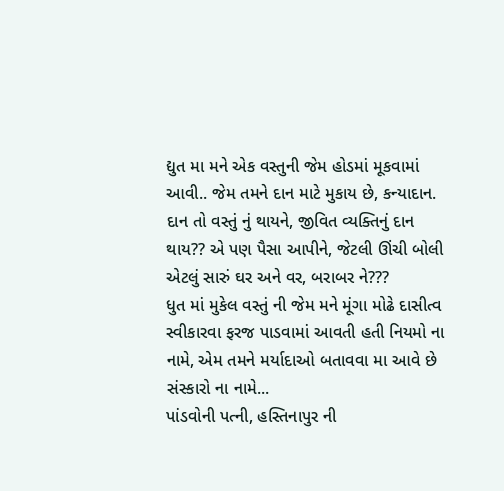દ્યુત મા મને એક વસ્તુની જેમ હોડમાં મૂકવામાં આવી.. જેમ તમને દાન માટે મુકાય છે, કન્યાદાન. દાન તો વસ્તું નું થાયને, જીવિત વ્યક્તિનું દાન થાય?? એ પણ પૈસા આપીને, જેટલી ઊંચી બોલી એટલું સારું ઘર અને વર, બરાબર ને???
ધુત માં મુકેલ વસ્તું ની જેમ મને મૂંગા મોઢે દાસીત્વ સ્વીકારવા ફરજ પાડવામાં આવતી હતી નિયમો ના નામે, એમ તમને મર્યાદાઓ બતાવવા મા આવે છે સંસ્કારો ના નામે...
પાંડવોની પત્ની, હસ્તિનાપુર ની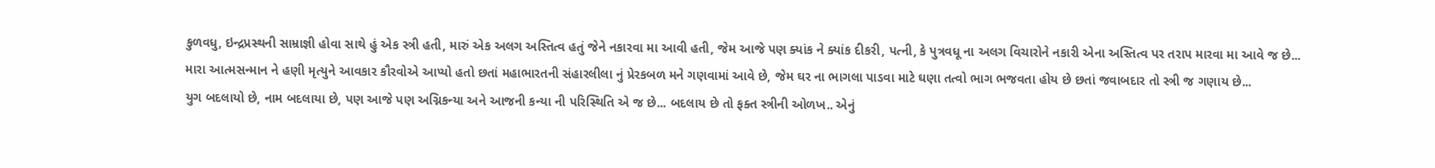કુળવધુ, ઇન્દ્રપ્રસ્થની સામ્રાજ્ઞી હોવા સાથે હું એક સ્ત્રી હતી, મારું એક અલગ અસ્તિત્વ હતું જેને નકારવા મા આવી હતી, જેમ આજે પણ ક્યાંક ને ક્યાંક દીકરી, પત્ની, કે પુત્રવધૂ ના અલગ વિચારોને નકારી એના અસ્તિત્વ પર તરાપ મારવા મા આવે જ છે...
મારા આત્મસન્માન ને હણી મૃત્યુને આવકાર કૌરવોએ આપ્યો હતો છતાં મહાભારતની સંહારલીલા નું પ્રેરકબળ મને ગણવામાં આવે છે, જેમ ઘર ના ભાગલા પાડવા માટે ઘણા તત્વો ભાગ ભજવતા હોય છે છતાં જવાબદાર તો સ્ત્રી જ ગણાય છે...
યુગ બદલાયો છે, નામ બદલાયા છે, પણ આજે પણ અગ્નિકન્યા અને આજની કન્યા ની પરિસ્થિતિ એ જ છે... બદલાય છે તો ફક્ત સ્ત્રીની ઓળખ.. એનું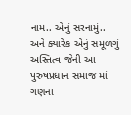નામ.. એનું સરનામું.. અને ક્યારેક એનું સમૂળગું અસ્તિત્વ જેની આ પુરુષપ્રધાન સમાજ માં ગણના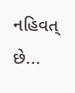નહિવત્ છે...